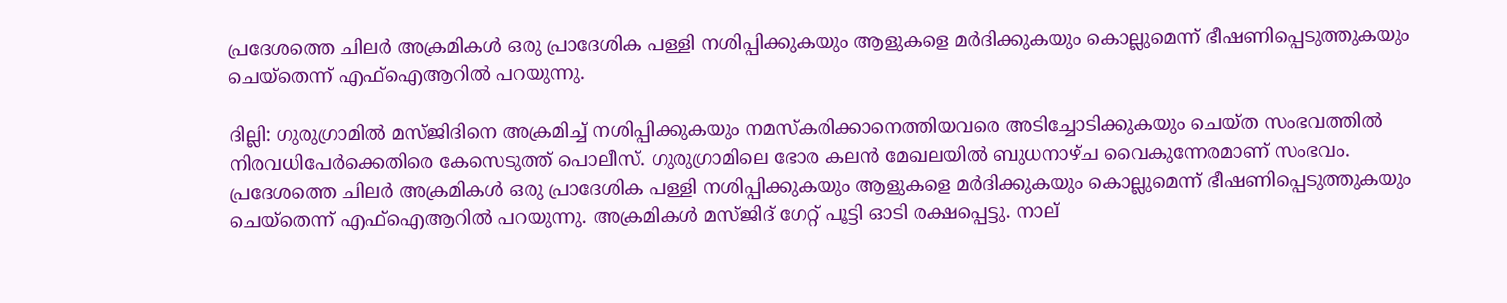പ്രദേശത്തെ ചിലര്‍ അക്രമികൾ ഒരു പ്രാദേശിക പള്ളി നശിപ്പിക്കുകയും ആളുകളെ മർദിക്കുകയും കൊല്ലുമെന്ന് ഭീഷണിപ്പെടുത്തുകയും ചെയ്തെന്ന് എഫ്‌ഐ‌ആറിൽ പറയുന്നു.

ദില്ലി: ഗുരുഗ്രാമിൽ മസ്ജിദിനെ അക്രമിച്ച് നശിപ്പിക്കുകയും നമസ്കരിക്കാനെത്തിയവരെ അടിച്ചോടിക്കുകയും ചെയ്ത സംഭവത്തിൽ നിരവധിപേർക്കെതിരെ കേസെടുത്ത് പൊലീസ്. ഗുരുഗ്രാമിലെ ഭോര കലൻ മേഖലയിൽ ബുധനാഴ്ച വൈകുന്നേരമാണ് സംഭവം. പ്രദേശത്തെ ചിലര്‍ അക്രമികൾ ഒരു പ്രാദേശിക പള്ളി നശിപ്പിക്കുകയും ആളുകളെ മർദിക്കുകയും കൊല്ലുമെന്ന് ഭീഷണിപ്പെടുത്തുകയും ചെയ്തെന്ന് എഫ്‌ഐ‌ആറിൽ പറയുന്നു. അക്രമികൾ മസ്ജിദ് ഗേറ്റ് പൂട്ടി ഓടി രക്ഷപ്പെട്ടു. നാല്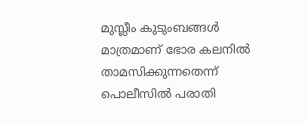മുസ്ലീം കുടുംബങ്ങൾ മാത്രമാണ് ഭോര കലനിൽ താമസിക്കുന്നതെന്ന് പൊലീസിൽ പരാതി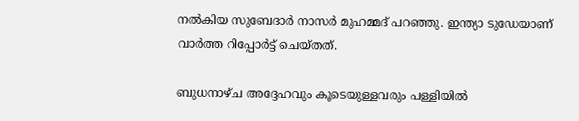നൽകിയ സുബേദാർ നാസർ മുഹമ്മദ് പറഞ്ഞു. ഇന്ത്യാ ‍ടുഡേയാണ് വാർത്ത റിപ്പോർട്ട് ചെയ്തത്.

ബുധനാഴ്ച അദ്ദേഹവും കൂടെയുള്ളവരും പള്ളിയിൽ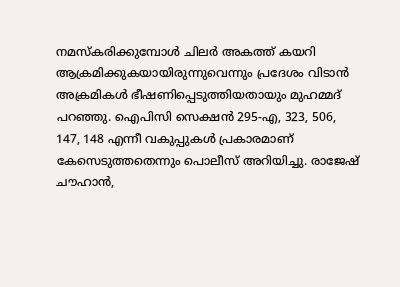നമസ്‌കരിക്കുമ്പോൾ ചിലർ അകത്ത് കയറി ആക്രമിക്കുകയായിരുന്നുവെന്നും പ്രദേശം വിടാൻ അക്രമികൾ ഭീഷണിപ്പെടുത്തിയതായും മുഹമ്മദ് പറഞ്ഞു. ഐപിസി സെക്ഷൻ 295-എ, 323, 506, 147, 148 എന്നീ വകുപ്പുകൾ പ്രകാരമാണ് കേസെടുത്തതെന്നും പൊലീസ് അറിയിച്ചു. രാജേഷ് ചൗഹാൻ,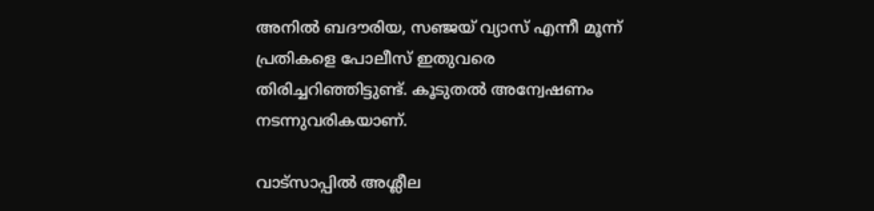അനിൽ ബദൗരിയ, സഞ്ജയ് വ്യാസ് എന്നീ മൂന്ന് പ്രതികളെ പോലീസ് ഇതുവരെ തിരിച്ചറിഞ്ഞിട്ടുണ്ട്. കൂടുതൽ അന്വേഷണം നടന്നുവരികയാണ്.

വാട്‌സാപ്പില്‍ അശ്ലീല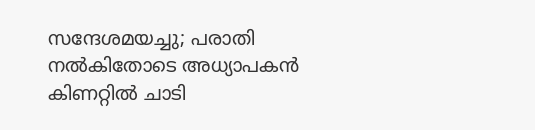സന്ദേശമയച്ചു; പരാതി നല്‍കിതോടെ അധ്യാപകന്‍ കിണറ്റില്‍ ചാടി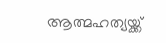ആത്മഹത്യയ്ക്ക്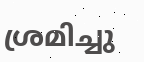ശ്രമിച്ചു